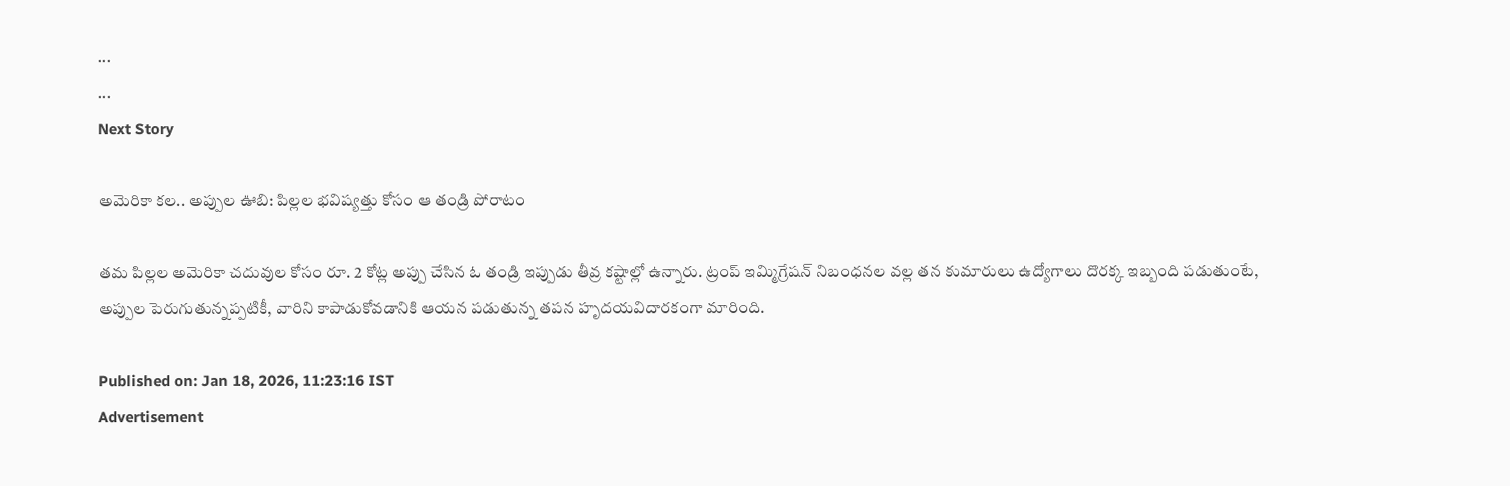...
...
Next Story

అమెరికా కల.. అప్పుల ఊబి: పిల్లల భవిష్యత్తు కోసం ఆ తండ్రి పోరాటం

తమ పిల్లల అమెరికా చదువుల కోసం రూ. 2 కోట్ల అప్పు చేసిన ఓ తండ్రి ఇప్పుడు తీవ్ర కష్టాల్లో ఉన్నారు. ట్రంప్ ఇమ్మిగ్రేషన్ నిబంధనల వల్ల తన కుమారులు ఉద్యోగాలు దొరక్క ఇబ్బంది పడుతుంటే, అప్పుల పెరుగుతున్నప్పటికీ, వారిని కాపాడుకోవడానికి ఆయన పడుతున్న తపన హృదయవిదారకంగా మారింది.

Published on: Jan 18, 2026, 11:23:16 IST
Advertisement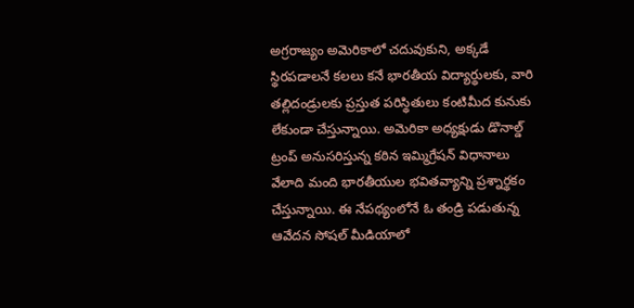అగ్రరాజ్యం అమెరికాలో చదువుకుని, అక్కడే స్థిరపడాలనే కలలు కనే భారతీయ విద్యార్థులకు, వారి తల్లిదండ్రులకు ప్రస్తుత పరిస్థితులు కంటిమీద కునుకు లేకుండా చేస్తున్నాయి. అమెరికా అధ్యక్షుడు డొనాల్డ్ ట్రంప్ అనుసరిస్తున్న కఠిన ఇమ్మిగ్రేషన్ విధానాలు వేలాది మంది భారతీయుల భవితవ్యాన్ని ప్రశ్నార్థకం చేస్తున్నాయి. ఈ నేపథ్యంలోనే ఓ తండ్రి పడుతున్న ఆవేదన సోషల్ మీడియాలో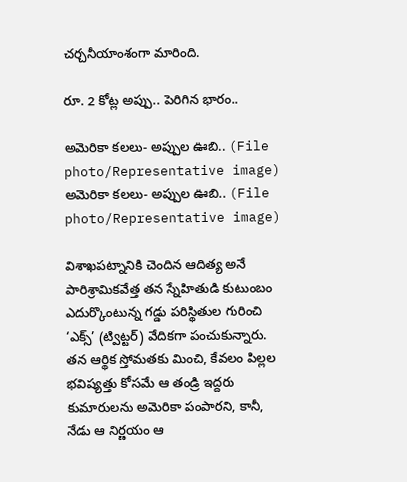చర్చనీయాంశంగా మారింది.

రూ. 2 కోట్ల అప్పు.. పెరిగిన భారం..

అమెరికా కలలు- అప్పుల ఊబి.. (File photo/Representative image)
అమెరికా కలలు- అప్పుల ఊబి.. (File photo/Representative image)

విశాఖపట్నానికి చెందిన ఆదిత్య అనే పారిశ్రామికవేత్త తన స్నేహితుడి కుటుంబం ఎదుర్కొంటున్న గడ్డు పరిస్థితుల గురించి ‘ఎక్స్’ (ట్విట్టర్) వేదికగా పంచుకున్నారు. తన ఆర్థిక స్తోమతకు మించి, కేవలం పిల్లల భవిష్యత్తు కోసమే ఆ తండ్రి ఇద్దరు కుమారులను అమెరికా పంపారని, కానీ, నేడు ఆ నిర్ణయం ఆ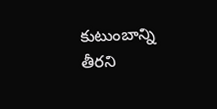కుటుంబాన్ని తీరని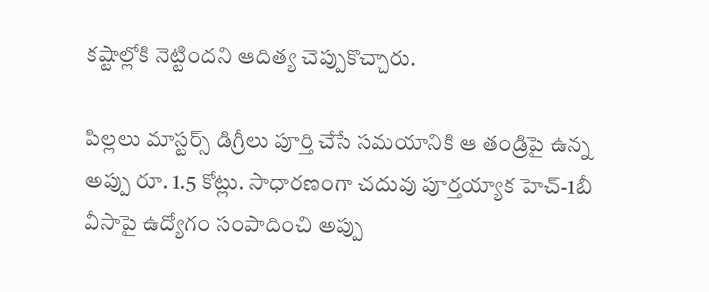కష్టాల్లోకి నెట్టిందని ఆదిత్య చెప్పుకొచ్చారు.

పిల్లలు మాస్టర్స్ డిగ్రీలు పూర్తి చేసే సమయానికి ఆ తండ్రిపై ఉన్న అప్పు రూ. 1.5 కోట్లు. సాధారణంగా చదువు పూర్తయ్యాక హెచ్-1బీ వీసాపై ఉద్యోగం సంపాదించి అప్పు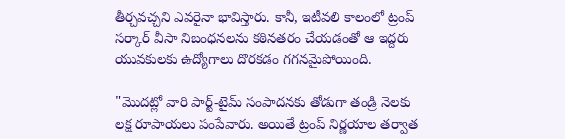తీర్చవచ్చని ఎవరైనా భావిస్తారు. కానీ, ఇటీవలి కాలంలో ట్రంప్ సర్కార్ వీసా నిబంధనలను కఠినతరం చేయడంతో ఆ ఇద్దరు యువకులకు ఉద్యోగాలు దొరకడం గగనమైపోయింది.

"మొదట్లో వారి పార్ట్-టైమ్ సంపాదనకు తోడుగా తండ్రి నెలకు లక్ష రూపాయలు పంపేవారు. అయితే ట్రంప్ నిర్ణయాల తర్వాత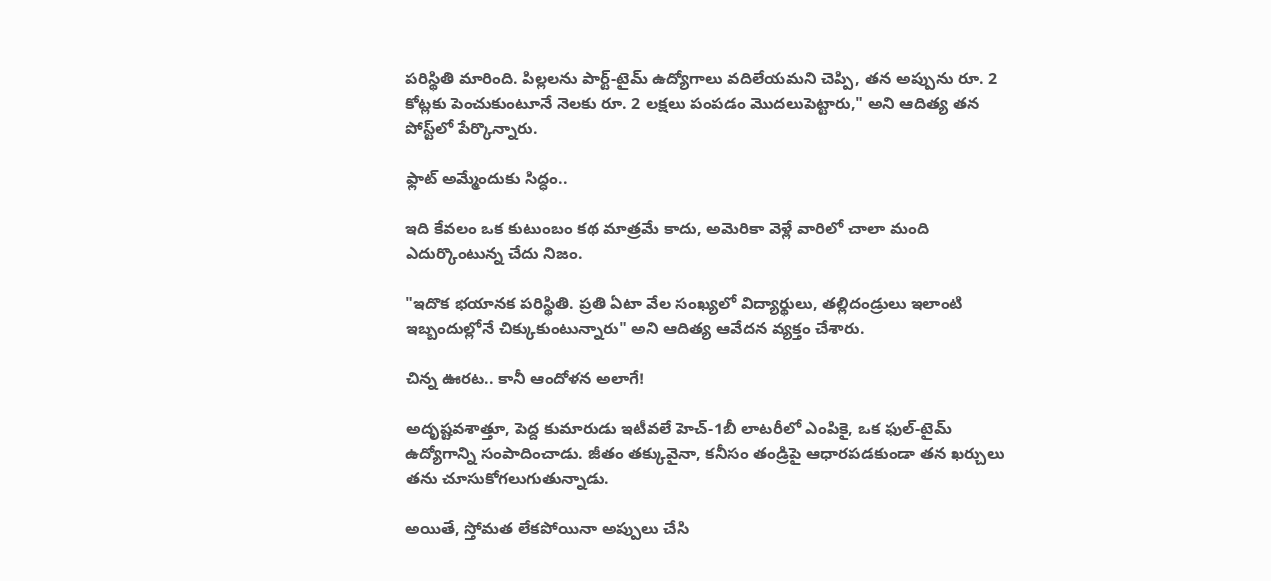పరిస్థితి మారింది. పిల్లలను పార్ట్-టైమ్ ఉద్యోగాలు వదిలేయమని చెప్పి, తన అప్పును రూ. 2 కోట్లకు పెంచుకుంటూనే నెలకు రూ. 2 లక్షలు పంపడం మొదలుపెట్టారు," అని ఆదిత్య తన పోస్ట్‌లో పేర్కొన్నారు.

ఫ్లాట్ అమ్మేందుకు సిద్ధం..

ఇది కేవలం ఒక కుటుంబం కథ మాత్రమే కాదు, అమెరికా వెళ్లే వారిలో చాలా మంది ఎదుర్కొంటున్న చేదు నిజం.

"ఇదొక భయానక పరిస్థితి. ప్రతి ఏటా వేల సంఖ్యలో విద్యార్థులు, తల్లిదండ్రులు ఇలాంటి ఇబ్బందుల్లోనే చిక్కుకుంటున్నారు" అని ఆదిత్య ఆవేదన వ్యక్తం చేశారు.

చిన్న ఊరట.. కానీ ఆందోళన అలాగే!

అదృష్టవశాత్తూ, పెద్ద కుమారుడు ఇటీవలే హెచ్-1బీ లాటరీలో ఎంపికై, ఒక ఫుల్-టైమ్ ఉద్యోగాన్ని సంపాదించాడు. జీతం తక్కువైనా, కనీసం తండ్రిపై ఆధారపడకుండా తన ఖర్చులు తను చూసుకోగలుగుతున్నాడు.

అయితే, స్తోమత లేకపోయినా అప్పులు చేసి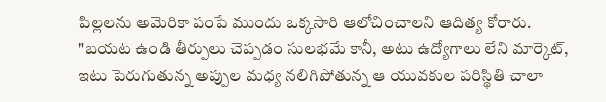పిల్లలను అమెరికా పంపే ముందు ఒక్కసారి ఆలోచించాలని ఆదిత్య కోరారు. "బయట ఉండి తీర్పులు చెప్పడం సులభమే కానీ, అటు ఉద్యోగాలు లేని మార్కెట్, ఇటు పెరుగుతున్న అప్పుల మధ్య నలిగిపోతున్న ఆ యువకుల పరిస్థితి చాలా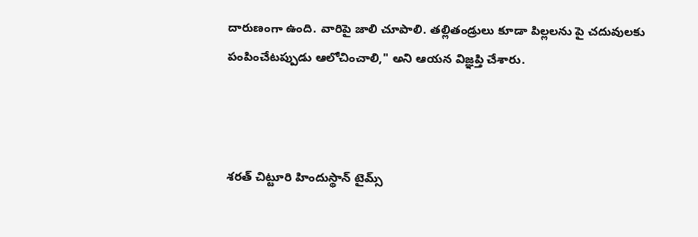దారుణంగా ఉంది. వారిపై జాలి చూపాలి. తల్లితండ్రులు కూడా పిల్లలను పై చదువులకు పంపించేటప్పుడు ఆలోచించాలి," అని ఆయన విజ్ఞప్తి చేశారు.



శరత్ చిట్టూరి హిందుస్థాన్ టైమ్స్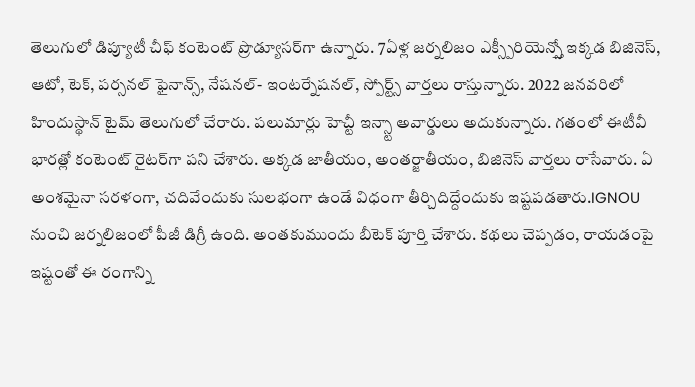తెలుగులో డిప్యూటీ చీఫ్ కంటెంట్ ప్రొడ్యూసర్‌గా ఉన్నారు. 7ఏళ్ల జర్నలిజం ఎక్స్పీరియెన్స్తో ఇక్కడ బిజినెస్, ఆటో, టెక్, పర్సనల్ ఫైనాన్స్, నేషనల్- ఇంటర్నేషనల్, స్పోర్ట్స్ వార్తలు రాస్తున్నారు. 2022 జనవరిలో హిందుస్థాన్ టైమ్ తెలుగులో చేరారు. పలుమార్లు హెచ్టీ ఇన్స్టా అవార్డులు అదుకున్నారు. గతంలో ఈటీవీ భారత్లో కంటెంట్ రైటర్‌గా పని చేశారు. అక్కడ జాతీయం, అంతర్జాతీయం, బిజినెస్ వార్తలు రాసేవారు. ఏ అంశమైనా సరళంగా, చదివేందుకు సులభంగా ఉండే విధంగా తీర్చిదిద్దేందుకు ఇష్టపడతారు.IGNOU నుంచి జర్నలిజంలో పీజీ డిగ్రీ ఉంది. అంతకుముందు బీటెక్ పూర్తి చేశారు. కథలు చెప్పడం, రాయడంపై ఇష్టంతో ఈ రంగాన్ని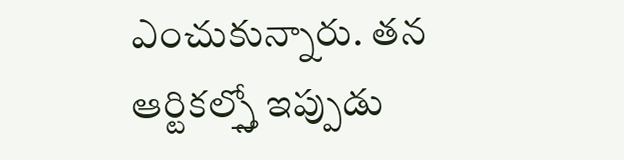ఎంచుకున్నారు. తన ఆర్టికల్స్తో ఇప్పుడు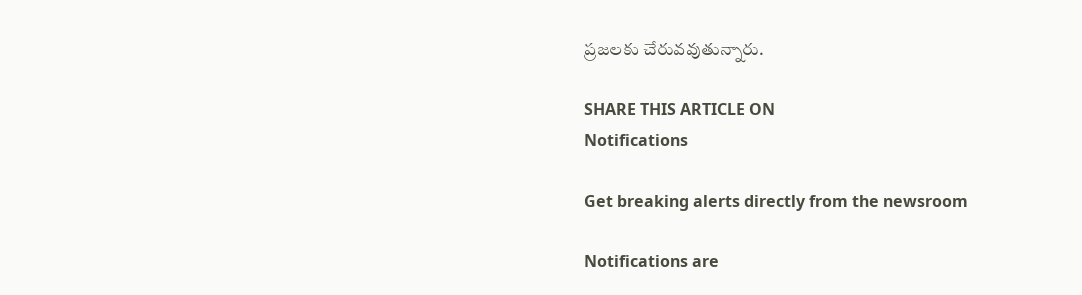ప్రజలకు చేరువవుతున్నారు.

SHARE THIS ARTICLE ON
Notifications

Get breaking alerts directly from the newsroom

Notifications are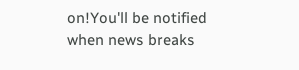on!You'll be notified when news breaks